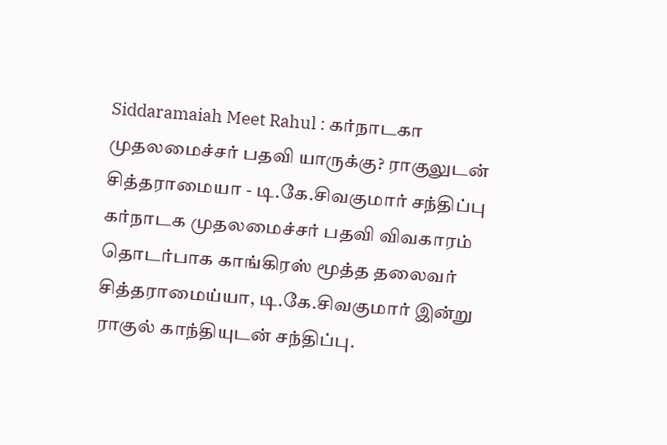Siddaramaiah Meet Rahul : கர்நாடகா முதலமைச்சர் பதவி யாருக்கு? ராகுலுடன் சித்தராமையா - டி.கே.சிவகுமார் சந்திப்பு
கர்நாடக முதலமைச்சர் பதவி விவகாரம் தொடர்பாக காங்கிரஸ் மூத்த தலைவர் சித்தராமைய்யா, டி.கே.சிவகுமார் இன்று ராகுல் காந்தியுடன் சந்திப்பு.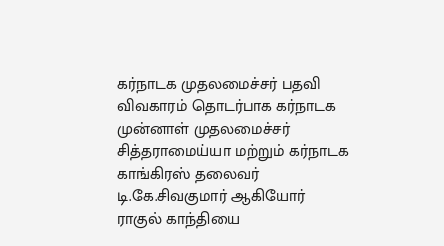கர்நாடக முதலமைச்சர் பதவி விவகாரம் தொடர்பாக கர்நாடக முன்னாள் முதலமைச்சர் சித்தராமைய்யா மற்றும் கர்நாடக காங்கிரஸ் தலைவர் டி.கே.சிவகுமார் ஆகியோர் ராகுல் காந்தியை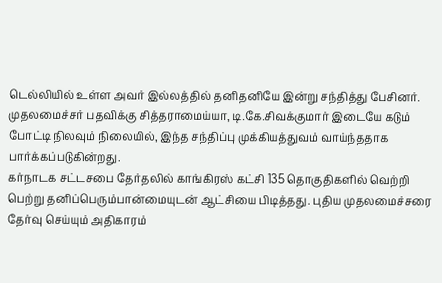டெல்லியில் உள்ள அவர் இல்லத்தில் தனிதனியே இன்று சந்தித்து பேசினர். முதலமைச்சர் பதவிக்கு சித்தராமைய்யா, டி.கே.சிவக்குமார் இடையே கடும் போட்டி நிலவும் நிலையில், இந்த சந்திப்பு முக்கியத்துவம் வாய்ந்ததாக பார்க்கப்படுகின்றது.
கர்நாடக சட்டசபை தேர்தலில் காங்கிரஸ் கட்சி 135 தொகுதிகளில் வெற்றி பெற்று தனிப்பெரும்பான்மையுடன் ஆட்சியை பிடித்தது. புதிய முதலமைச்சரை தேர்வு செய்யும் அதிகாரம்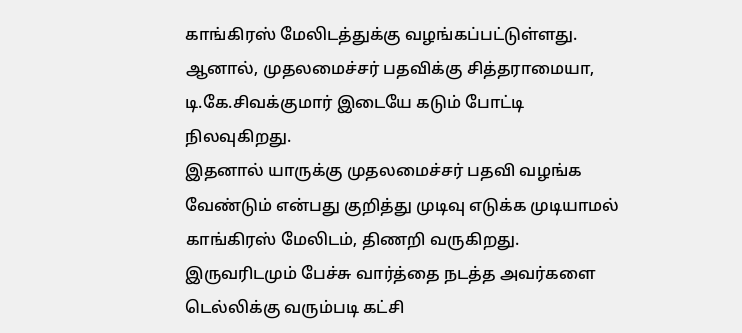காங்கிரஸ் மேலிடத்துக்கு வழங்கப்பட்டுள்ளது. ஆனால், முதலமைச்சர் பதவிக்கு சித்தராமையா, டி.கே.சிவக்குமார் இடையே கடும் போட்டி நிலவுகிறது.
இதனால் யாருக்கு முதலமைச்சர் பதவி வழங்க வேண்டும் என்பது குறித்து முடிவு எடுக்க முடியாமல் காங்கிரஸ் மேலிடம், திணறி வருகிறது. இருவரிடமும் பேச்சு வார்த்தை நடத்த அவர்களை டெல்லிக்கு வரும்படி கட்சி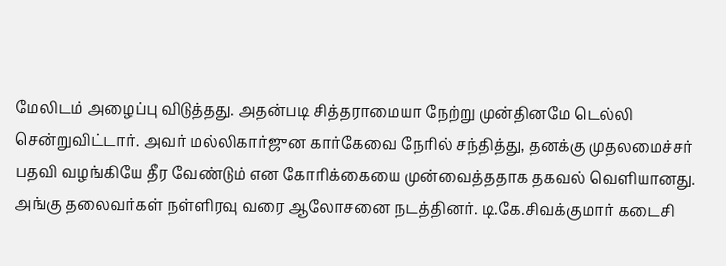மேலிடம் அழைப்பு விடுத்தது. அதன்படி சித்தராமையா நேற்று முன்தினமே டெல்லி சென்றுவிட்டார். அவர் மல்லிகார்ஜுன கார்கேவை நேரில் சந்தித்து, தனக்கு முதலமைச்சர் பதவி வழங்கியே தீர வேண்டும் என கோரிக்கையை முன்வைத்ததாக தகவல் வெளியானது. அங்கு தலைவர்கள் நள்ளிரவு வரை ஆலோசனை நடத்தினர். டி.கே.சிவக்குமார் கடைசி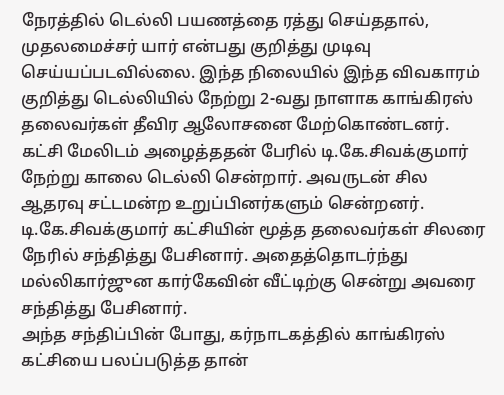நேரத்தில் டெல்லி பயணத்தை ரத்து செய்ததால், முதலமைச்சர் யார் என்பது குறித்து முடிவு செய்யப்படவில்லை. இந்த நிலையில் இந்த விவகாரம் குறித்து டெல்லியில் நேற்று 2-வது நாளாக காங்கிரஸ் தலைவர்கள் தீவிர ஆலோசனை மேற்கொண்டனர்.
கட்சி மேலிடம் அழைத்ததன் பேரில் டி.கே.சிவக்குமார் நேற்று காலை டெல்லி சென்றார். அவருடன் சில ஆதரவு சட்டமன்ற உறுப்பினர்களும் சென்றனர். டி.கே.சிவக்குமார் கட்சியின் மூத்த தலைவர்கள் சிலரை நேரில் சந்தித்து பேசினார். அதைத்தொடர்ந்து மல்லிகார்ஜுன கார்கேவின் வீட்டிற்கு சென்று அவரை சந்தித்து பேசினார்.
அந்த சந்திப்பின் போது, கர்நாடகத்தில் காங்கிரஸ் கட்சியை பலப்படுத்த தான்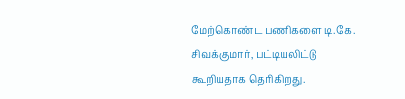மேற்கொண்ட பணிகளை டி.கே. சிவக்குமார், பட்டியலிட்டு கூறியதாக தெரிகிறது.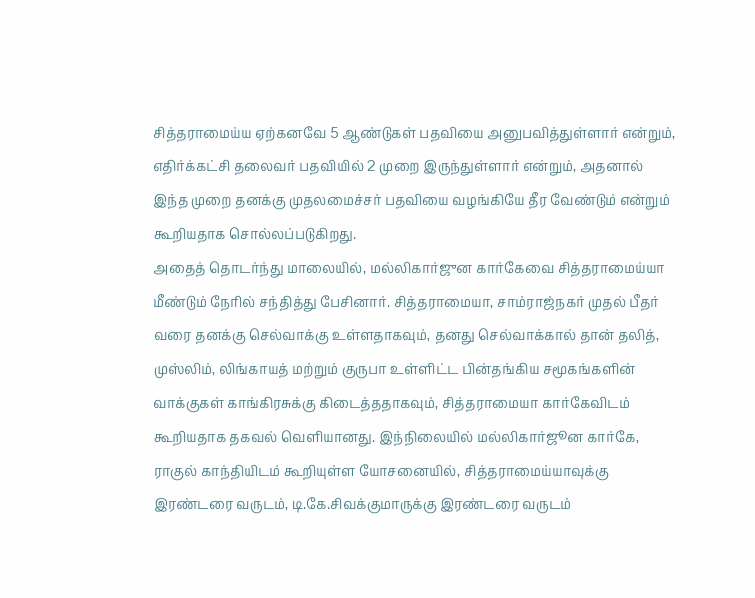சித்தராமைய்ய ஏற்கனவே 5 ஆண்டுகள் பதவியை அனுபவித்துள்ளார் என்றும், எதிர்க்கட்சி தலைவர் பதவியில் 2 முறை இருந்துள்ளார் என்றும், அதனால் இந்த முறை தனக்கு முதலமைச்சர் பதவியை வழங்கியே தீர வேண்டும் என்றும் கூறியதாக சொல்லப்படுகிறது.
அதைத் தொடர்ந்து மாலையில், மல்லிகார்ஜுன கார்கேவை சித்தராமைய்யா மீண்டும் நேரில் சந்தித்து பேசினார். சித்தராமையா, சாம்ராஜ்நகர் முதல் பீதர் வரை தனக்கு செல்வாக்கு உள்ளதாகவும், தனது செல்வாக்கால் தான் தலித், முஸ்லிம், லிங்காயத் மற்றும் குருபா உள்ளிட்ட பின்தங்கிய சமூகங்களின் வாக்குகள் காங்கிரசுக்கு கிடைத்ததாகவும், சித்தராமையா கார்கேவிடம் கூறியதாக தகவல் வெளியானது. இந்நிலையில் மல்லிகார்ஜூன கார்கே, ராகுல் காந்தியிடம் கூறியுள்ள யோசனையில், சித்தராமைய்யாவுக்கு இரண்டரை வருடம், டி.கே.சிவக்குமாருக்கு இரண்டரை வருடம்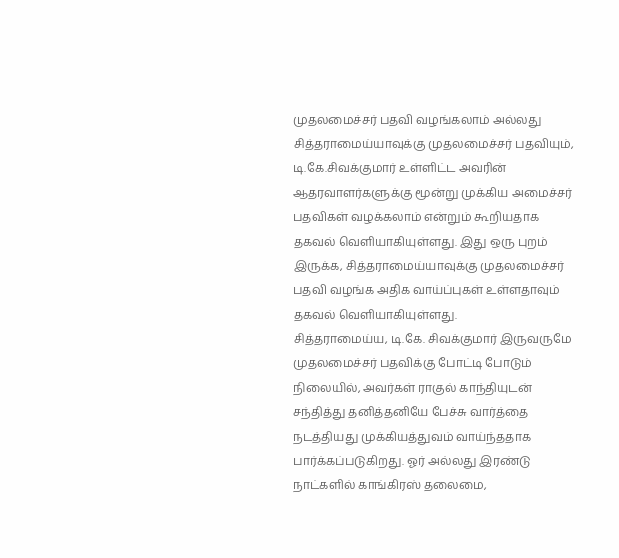முதலமைச்சர் பதவி வழங்கலாம் அல்லது சித்தராமைய்யாவுக்கு முதலமைச்சர் பதவியும், டி.கே.சிவக்குமார் உள்ளிட்ட அவரின் ஆதரவாளர்களுக்கு மூன்று முக்கிய அமைச்சர் பதவிகள் வழக்கலாம் என்றும் கூறியதாக தகவல் வெளியாகியுள்ளது. இது ஒரு புறம் இருக்க, சித்தராமைய்யாவுக்கு முதலமைச்சர் பதவி வழங்க அதிக வாய்ப்புகள் உள்ளதாவும் தகவல் வெளியாகியுள்ளது.
சித்தராமைய்ய, டி.கே. சிவக்குமார் இருவருமே முதலமைச்சர் பதவிக்கு போட்டி போடும் நிலையில், அவர்கள் ராகுல் காந்தியுடன் சந்தித்து தனித்தனியே பேச்சு வார்த்தை நடத்தியது முக்கியத்துவம் வாய்ந்ததாக பார்க்கப்படுகிறது. ஓர் அல்லது இரண்டு நாட்களில் காங்கிரஸ் தலைமை,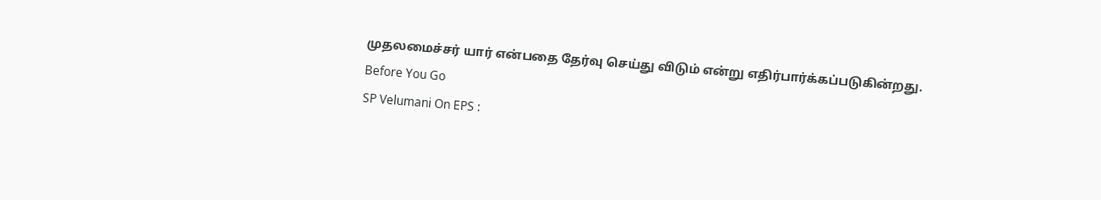முதலமைச்சர் யார் என்பதை தேர்வு செய்து விடும் என்று எதிர்பார்க்கப்படுகின்றது.
Before You Go
SP Velumani On EPS :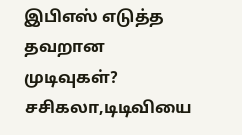இபிஎஸ் எடுத்த தவறான முடிவுகள்? சசிகலா,டிடிவியை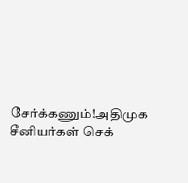சேர்க்கணும்!அதிமுக சீனியர்கள் செக்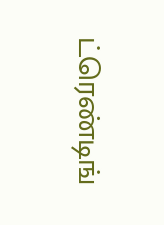ட்ரெண்டிங்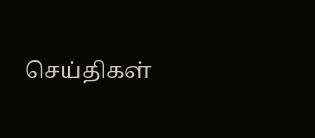செய்திகள்